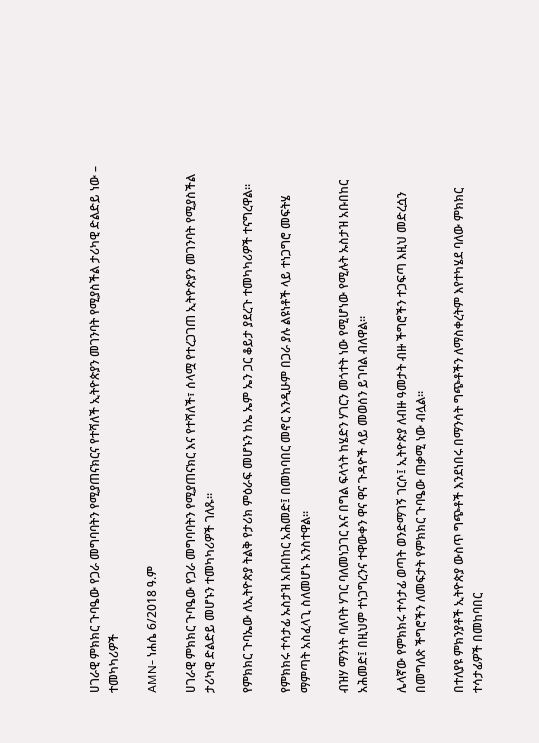ሀገራዊ ምክክር ጉባዔው የጋራ መግባባትን የሚያጠናክርና የተሻለች ኢትዮጵያን መገንባት የሚያስችል ታሪካዊ ድልድይ ነው – ተመካካሪዎች

AMN- ነሐሴ 6/2018 ዓ.ም

ሀገራዊ ምክክር ጉባዔው የጋራ መግባባትን የሚያጠናክር እና የተሻለች፣ ሰላሟ የተረጋገጠ ኢትዮጵያን መገንባት የሚያስችል ታሪካዊ ድልድይ መሆኑን ተመካካሪዎች ገለጹ፡፡

የምክክር ጉባኤው ለኢትዮጵያ ትልቅ የታሪክ ምዕራፍ መሆኑን ከኤ ኤም ኤን ጋር ቆይታ ያደረጉ ተመካካሪዎች ተናግረዋል፡፡

የምክክሩ ተሳታፊ ኡስታዝ አቡበከር አሕመድ፤ በመከባበር መኖር እንዲሁም በጋራ ያሉ ልዩነቶች ላይ ተነጋግሮ መፍትሄ ማምጣት አስፈላጊ ስለመሆኑ አንስተዋል፡፡

ብዝሃ ማንነት ባለባት ሃገር ባለመነጋገር እና በግል ፍላጎት ከሄድን ሃገርን መጎተት ነው የሚሆነው የሚሉት ኡስታዝ አቡበከር አሕመድ፤ በዚህም ተነጋግረንና ተዋውቀን ዋና ዋና ጉዳዮች ላይ መወሰን ይገባል ብለዋል፡፡

ሌላኛው የምክክሩ ተሳታፊ ወጣት ወንድማገኝ ገርሶ፤ ኢትዮጵያ ለብዙ ዓመታት ብዙ ችግሮችን ተጋፍጣ እዚህ መድረሷን በመግለጽ ችግሮችን ለመፍታት የምክክር ጉባዔው ጠቃሚ ነው ብሏል፡፡

በተለያዩ ምክንያቶች ኢትዮጵያ ውስጥ ግጭቶች እንደነበሩ በማንሳት ግጭቶችን ለማስቀረትም እየተካሄደ ባለው ምክክር ተሳታፊዎች በመከባበር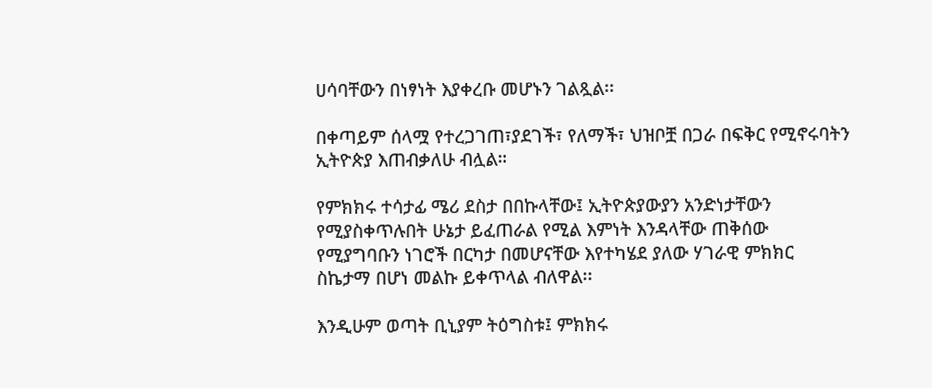ሀሳባቸውን በነፃነት እያቀረቡ መሆኑን ገልጿል፡፡

በቀጣይም ሰላሟ የተረጋገጠ፣ያደገች፣ የለማች፣ ህዝቦቿ በጋራ በፍቅር የሚኖሩባትን ኢትዮጵያ እጠብቃለሁ ብሏል።

የምክክሩ ተሳታፊ ሜሪ ደስታ በበኩላቸው፤ ኢትዮጵያውያን አንድነታቸውን የሚያስቀጥሉበት ሁኔታ ይፈጠራል የሚል እምነት እንዳላቸው ጠቅሰው የሚያግባቡን ነገሮች በርካታ በመሆናቸው እየተካሄደ ያለው ሃገራዊ ምክክር ስኬታማ በሆነ መልኩ ይቀጥላል ብለዋል፡፡

እንዲሁም ወጣት ቢኒያም ትዕግስቱ፤ ምክክሩ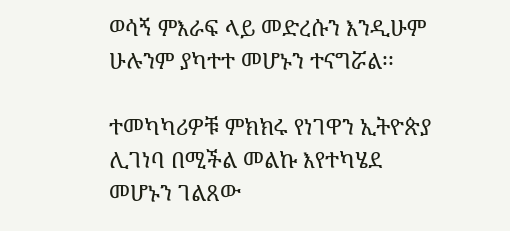ወሳኝ ምእራፍ ላይ መድረሱን እንዲሁም ሁሉንም ያካተተ መሆኑን ተናግሯል፡፡

ተመካካሪዎቹ ምክክሩ የነገዋን ኢትዮጵያ ሊገነባ በሚችል መልኩ እየተካሄደ መሆኑን ገልጸው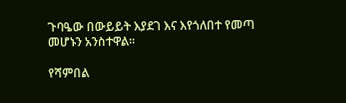ጉባዔው በውይይት እያደገ እና እየጎለበተ የመጣ መሆኑን አንስተዋል፡፡

የሻምበል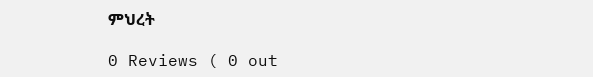ምህረት

0 Reviews ( 0 out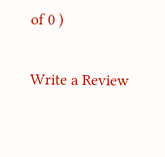of 0 )

Write a Review